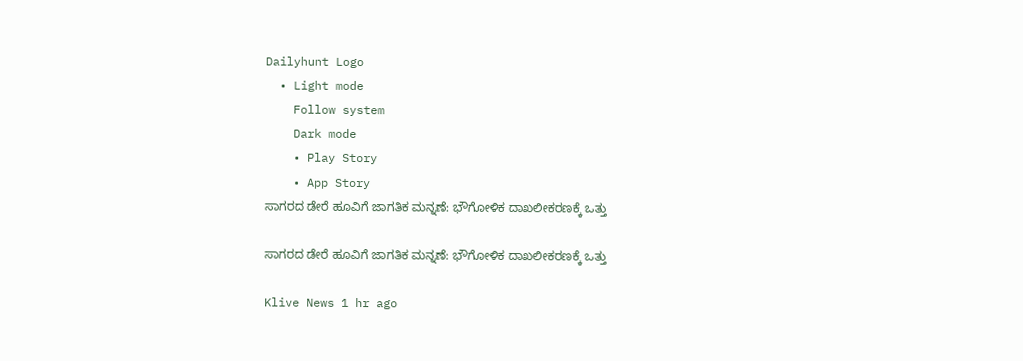Dailyhunt Logo
  • Light mode
    Follow system
    Dark mode
    • Play Story
    • App Story
ಸಾಗರದ ಡೇರೆ ಹೂವಿಗೆ ಜಾಗತಿಕ ಮನ್ನಣೆ: ಭೌಗೋಳಿಕ ದಾಖಲೀಕರಣಕ್ಕೆ ಒತ್ತು

ಸಾಗರದ ಡೇರೆ ಹೂವಿಗೆ ಜಾಗತಿಕ ಮನ್ನಣೆ: ಭೌಗೋಳಿಕ ದಾಖಲೀಕರಣಕ್ಕೆ ಒತ್ತು

Klive News 1 hr ago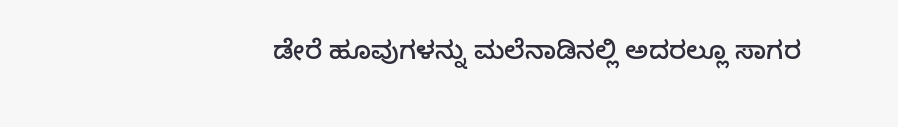ಡೇರೆ ಹೂವುಗಳನ್ನು ಮಲೆನಾಡಿನಲ್ಲಿ ಅದರಲ್ಲೂ ಸಾಗರ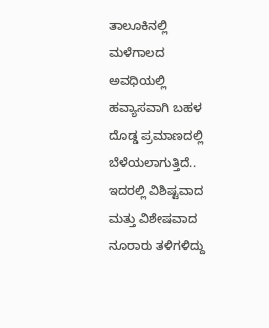ತಾಲೂಕಿನಲ್ಲಿ ಮಳೆಗಾಲದ ಅವಧಿಯಲ್ಲಿ ಹವ್ಯಾಸವಾಗಿ ಬಹಳ ದೊಡ್ಡ ಪ್ರಮಾಣದಲ್ಲಿ ಬೆಳೆಯಲಾಗುತ್ತಿದೆ.. ಇದರಲ್ಲಿ ವಿಶಿಷ್ಟವಾದ ಮತ್ತು ವಿಶೇಷವಾದ ನೂರಾರು ತಳಿಗಳಿದ್ದು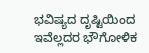ಭವಿಷ್ಯದ ದೃಷ್ಟಿಯಿಂದ ಇವೆಲ್ಲದರ ಭೌಗೋಳಿಕ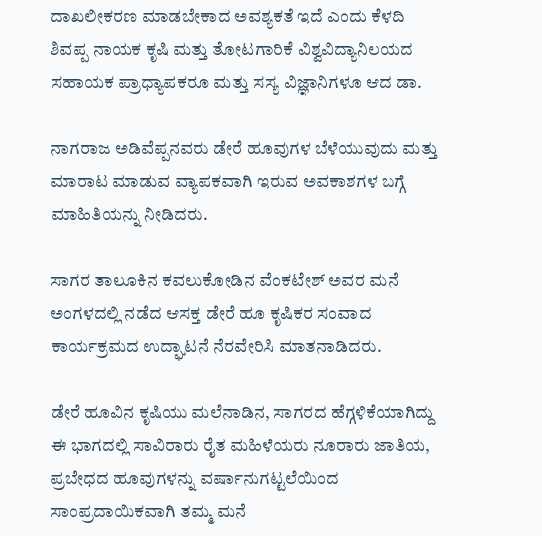ದಾಖಲೀಕರಣ ಮಾಡಬೇಕಾದ ಅವಶ್ಯಕತೆ ಇದೆ ಎಂದು ಕೆಳದಿ ಶಿವಪ್ಪ ನಾಯಕ ಕೃಷಿ ಮತ್ತು ತೋಟಗಾರಿಕೆ ವಿಶ್ವವಿದ್ಯಾನಿಲಯದ ಸಹಾಯಕ ಪ್ರಾಧ್ಯಾಪಕರೂ ಮತ್ತು ಸಸ್ಯ ವಿಜ್ಞಾನಿಗಳೂ ಆದ ಡಾ.

ನಾಗರಾಜ ಅಡಿವೆಪ್ಪನವರು ಡೇರೆ ಹೂವುಗಳ ಬೆಳೆಯುವುದು ಮತ್ತು ಮಾರಾಟ ಮಾಡುವ ವ್ಯಾಪಕವಾಗಿ ಇರುವ ಅವಕಾಶಗಳ ಬಗ್ಗೆ ಮಾಹಿತಿಯನ್ನು ನೀಡಿದರು.

ಸಾಗರ ತಾಲೂಕಿನ ಕವಲುಕೋಡಿನ ವೆಂಕಟೇಶ್ ಅವರ ಮನೆ ಅಂಗಳದಲ್ಲಿ ನಡೆದ ಆಸಕ್ತ ಡೇರೆ ಹೂ ಕೃಷಿಕರ ಸಂವಾದ ಕಾರ್ಯಕ್ರಮದ ಉದ್ಘಾಟನೆ ನೆರವೇರಿಸಿ ಮಾತನಾಡಿದರು.

ಡೇರೆ ಹೂವಿನ ಕೃಷಿಯು ಮಲೆನಾಡಿನ, ಸಾಗರದ ಹೆಗ್ಗಳಿಕೆಯಾಗಿದ್ದು ಈ ಭಾಗದಲ್ಲಿ ಸಾವಿರಾರು ರೈತ ಮಹಿಳೆಯರು ನೂರಾರು ಜಾತಿಯ, ಪ್ರಬೇಧದ ಹೂವುಗಳನ್ನು ವರ್ಷಾನುಗಟ್ಟಲೆಯಿಂದ ಸಾಂಪ್ರದಾಯಿಕವಾಗಿ ತಮ್ಮ ಮನೆ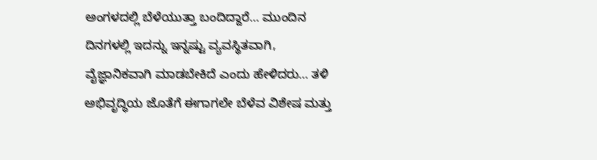ಅಂಗಳದಲ್ಲಿ ಬೆಳೆಯುತ್ತಾ ಬಂದಿದ್ದಾರೆ… ಮುಂದಿನ ದಿನಗಳಲ್ಲಿ ಇದನ್ನು ಇನ್ನಷ್ಟು ವ್ಯವಸ್ಥಿತವಾಗಿ, ವೈಜ್ಞಾನಿಕವಾಗಿ ಮಾಡಬೇಕಿದೆ ಎಂದು ಹೇಳಿದರು… ತಳಿ ಅಭಿವೃದ್ಧಿಯ ಜೊತೆಗೆ ಈಗಾಗಲೇ ಬೆಳೆವ ವಿಶೇಷ ಮತ್ತು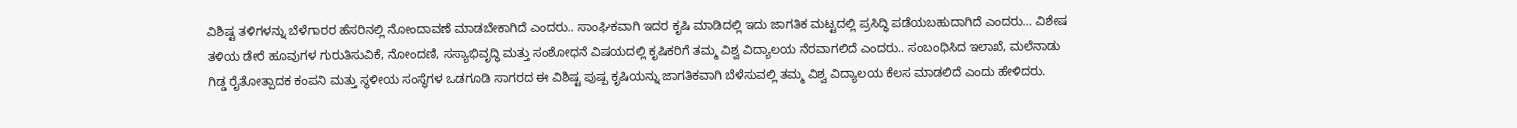ವಿಶಿಷ್ಟ ತಳಿಗಳನ್ನು ಬೆಳೆಗಾರರ ಹೆಸರಿನಲ್ಲಿ ನೋಂದಾವಣೆ ಮಾಡಬೇಕಾಗಿದೆ ಎಂದರು.. ಸಾಂಘಿಕವಾಗಿ ಇದರ ಕೃಷಿ ಮಾಡಿದಲ್ಲಿ ಇದು ಜಾಗತಿಕ ಮಟ್ಟದಲ್ಲಿ ಪ್ರಸಿದ್ಧಿ ಪಡೆಯಬಹುದಾಗಿದೆ ಎಂದರು… ವಿಶೇಷ ತಳಿಯ ಡೇರೆ ಹೂವುಗಳ ಗುರುತಿಸುವಿಕೆ, ನೋಂದಣಿ, ಸಸ್ಯಾಭಿವೃದ್ಧಿ ಮತ್ತು ಸಂಶೋಧನೆ ವಿಷಯದಲ್ಲಿ ಕೃಷಿಕರಿಗೆ ತಮ್ಮ ವಿಶ್ವ ವಿದ್ಯಾಲಯ ನೆರವಾಗಲಿದೆ ಎಂದರು.. ಸಂಬಂಧಿಸಿದ ಇಲಾಖೆ, ಮಲೆನಾಡು ಗಿಡ್ಡ ರೈತೋತ್ಪಾದಕ ಕಂಪನಿ ಮತ್ತು ಸ್ಥಳೀಯ ಸಂಸ್ಥೆಗಳ ಒಡಗೂಡಿ ಸಾಗರದ ಈ ವಿಶಿಷ್ಟ ಪುಷ್ಪ ಕೃಷಿಯನ್ನು ಜಾಗತಿಕವಾಗಿ ಬೆಳೆಸುವಲ್ಲಿ ತಮ್ಮ ವಿಶ್ವ ವಿದ್ಯಾಲಯ ಕೆಲಸ ಮಾಡಲಿದೆ ಎಂದು ಹೇಳಿದರು.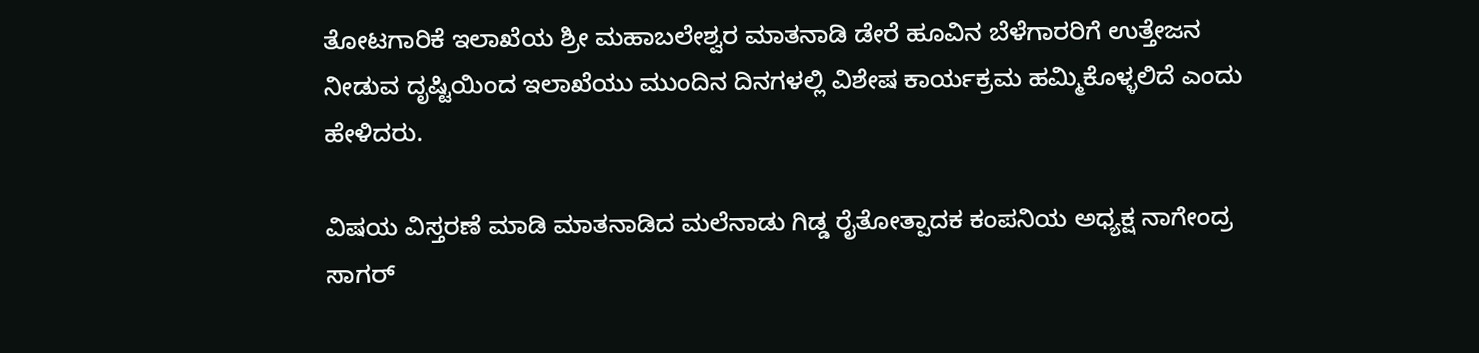ತೋಟಗಾರಿಕೆ ಇಲಾಖೆಯ ಶ್ರೀ ಮಹಾಬಲೇಶ್ವರ ಮಾತನಾಡಿ ಡೇರೆ ಹೂವಿನ ಬೆಳೆಗಾರರಿಗೆ ಉತ್ತೇಜನ ನೀಡುವ ದೃಷ್ಟಿಯಿಂದ ಇಲಾಖೆಯು ಮುಂದಿನ ದಿನಗಳಲ್ಲಿ ವಿಶೇಷ ಕಾರ್ಯಕ್ರಮ ಹಮ್ಮಿಕೊಳ್ಳಲಿದೆ ಎಂದು ಹೇಳಿದರು.

ವಿಷಯ ವಿಸ್ತರಣೆ ಮಾಡಿ ಮಾತನಾಡಿದ ಮಲೆನಾಡು ಗಿಡ್ಡ ರೈತೋತ್ಪಾದಕ ಕಂಪನಿಯ ಅಧ್ಯಕ್ಷ ನಾಗೇಂದ್ರ ಸಾಗರ್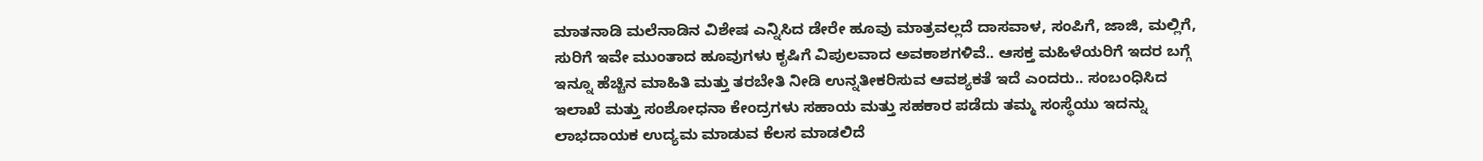ಮಾತನಾಡಿ ಮಲೆನಾಡಿನ ವಿಶೇಷ ಎನ್ನಿಸಿದ ಡೇರೇ ಹೂವು ಮಾತ್ರವಲ್ಲದೆ ದಾಸವಾಳ, ಸಂಪಿಗೆ, ಜಾಜಿ, ಮಲ್ಲಿಗೆ, ಸುರಿಗೆ ಇವೇ ಮುಂತಾದ ಹೂವುಗಳು ಕೃಷಿಗೆ ವಿಪುಲವಾದ ಅವಕಾಶಗಳಿವೆ.. ಆಸಕ್ತ ಮಹಿಳೆಯರಿಗೆ ಇದರ ಬಗ್ಗೆ ಇನ್ನೂ ಹೆಚ್ಚಿನ ಮಾಹಿತಿ ಮತ್ತು ತರಬೇತಿ ನೀಡಿ ಉನ್ನತೀಕರಿಸುವ ಆವಶ್ಯಕತೆ ಇದೆ ಎಂದರು.. ಸಂಬಂಧಿಸಿದ ಇಲಾಖೆ ಮತ್ತು ಸಂಶೋಧನಾ ಕೇಂದ್ರಗಳು ಸಹಾಯ ಮತ್ತು ಸಹಕಾರ ಪಡೆದು ತಮ್ಮ ಸಂಸ್ಥೆಯು ಇದನ್ನು ಲಾಭದಾಯಕ ಉದ್ಯಮ ಮಾಡುವ ಕೆಲಸ ಮಾಡಲಿದೆ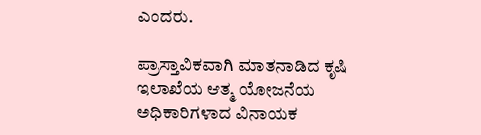ಎಂದರು.

ಪ್ರಾಸ್ತಾವಿಕವಾಗಿ ಮಾತನಾಡಿದ ಕೃಷಿ ಇಲಾಖೆಯ ಆತ್ಮ ಯೋಜನೆಯ ಅಧಿಕಾರಿಗಳಾದ ವಿನಾಯಕ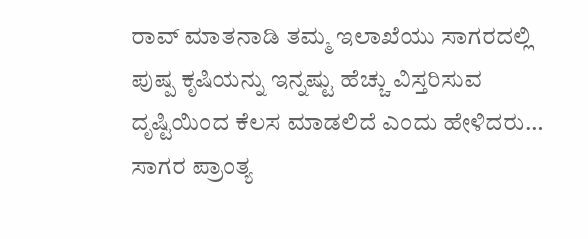ರಾವ್ ಮಾತನಾಡಿ ತಮ್ಮ ಇಲಾಖೆಯು ಸಾಗರದಲ್ಲಿ ಪುಷ್ಪ ಕೃಷಿಯನ್ನು ಇನ್ನಷ್ಟು ಹೆಚ್ಚು ವಿಸ್ತರಿಸುವ ದೃಷ್ಟಿಯಿಂದ ಕೆಲಸ ಮಾಡಲಿದೆ ಎಂದು ಹೇಳಿದರು… ಸಾಗರ ಪ್ರಾಂತ್ಯ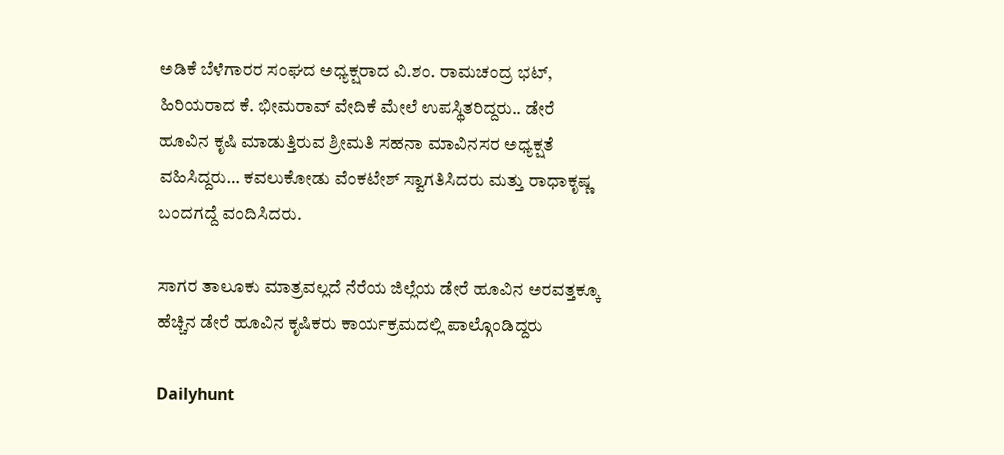ಅಡಿಕೆ ಬೆಳೆಗಾರರ ಸಂಘದ ಅಧ್ಯಕ್ಷರಾದ ವಿ.ಶಂ. ರಾಮಚಂದ್ರ ಭಟ್, ಹಿರಿಯರಾದ ಕೆ. ಭೀಮರಾವ್ ವೇದಿಕೆ ಮೇಲೆ ಉಪಸ್ಥಿತರಿದ್ದರು.. ಡೇರೆ ಹೂವಿನ ಕೃಷಿ ಮಾಡುತ್ತಿರುವ ಶ್ರೀಮತಿ ಸಹನಾ ಮಾವಿನಸರ ಅಧ್ಯಕ್ಷತೆ ವಹಿಸಿದ್ದರು… ಕವಲುಕೋಡು ವೆಂಕಟೇಶ್ ಸ್ವಾಗತಿಸಿದರು ಮತ್ತು ರಾಧಾಕೃಷ್ಣ ಬಂದಗದ್ದೆ ವಂದಿಸಿದರು.

ಸಾಗರ ತಾಲೂಕು ಮಾತ್ರವಲ್ಲದೆ ನೆರೆಯ ಜಿಲ್ಲೆಯ ಡೇರೆ ಹೂವಿನ ಅರವತ್ತಕ್ಕೂ ಹೆಚ್ಚಿನ ಡೇರೆ ಹೂವಿನ ಕೃಷಿಕರು ಕಾರ್ಯಕ್ರಮದಲ್ಲಿ ಪಾಲ್ಗೊಂಡಿದ್ದರು

Dailyhunt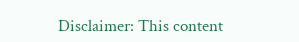Disclaimer: This content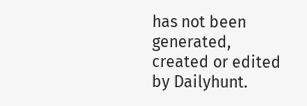has not been generated, created or edited by Dailyhunt.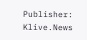Publisher: Klive.News